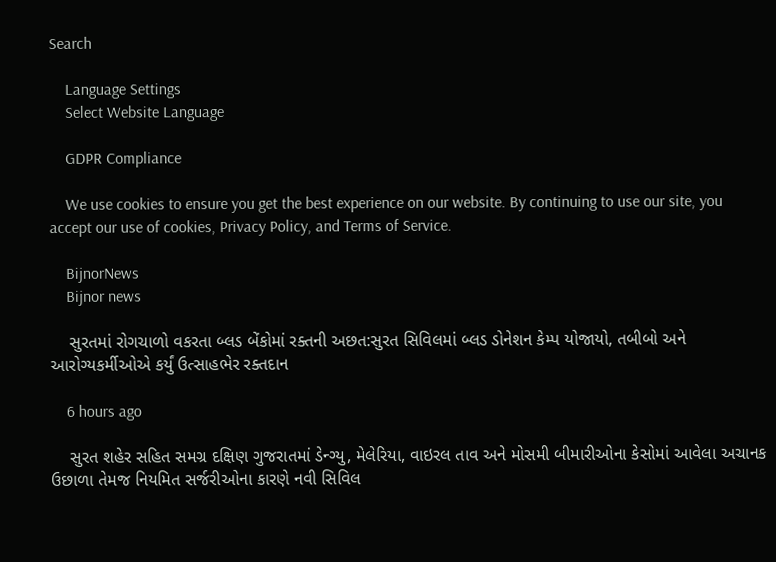Search

    Language Settings
    Select Website Language

    GDPR Compliance

    We use cookies to ensure you get the best experience on our website. By continuing to use our site, you accept our use of cookies, Privacy Policy, and Terms of Service.

    BijnorNews
    Bijnor news

    સુરતમાં રોગચાળો વકરતા બ્લડ બેંકોમાં રક્તની અછત:સુરત સિવિલમાં બ્લડ ડોનેશન કેમ્પ યોજાયો, તબીબો અને આરોગ્યકર્મીઓએ કર્યું ઉત્સાહભેર રક્તદાન

    6 hours ago

    સુરત શહેર સહિત સમગ્ર દક્ષિણ ગુજરાતમાં ડેન્ગ્યુ, મેલેરિયા, વાઇરલ તાવ અને મોસમી બીમારીઓના કેસોમાં આવેલા અચાનક ઉછાળા તેમજ નિયમિત સર્જરીઓના કારણે નવી સિવિલ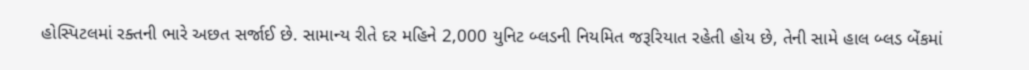હોસ્પિટલમાં રક્તની ભારે અછત સર્જાઈ છે. સામાન્ય રીતે દર મહિને 2,000 યુનિટ બ્લડની નિયમિત જરૂરિયાત રહેતી હોય છે, તેની સામે હાલ બ્લડ બેંકમાં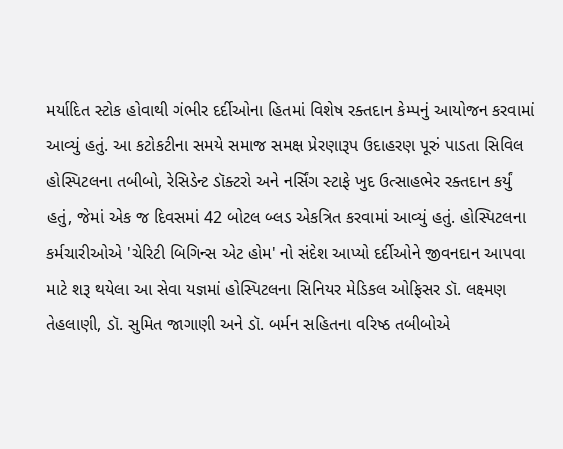મર્યાદિત સ્ટોક હોવાથી ગંભીર દર્દીઓના હિતમાં વિશેષ રક્તદાન કેમ્પનું આયોજન કરવામાં આવ્યું હતું. આ કટોકટીના સમયે સમાજ સમક્ષ પ્રેરણારૂપ ઉદાહરણ પૂરું પાડતા સિવિલ હોસ્પિટલના તબીબો, રેસિડેન્ટ ડૉક્ટરો અને નર્સિંગ સ્ટાફે ખુદ ઉત્સાહભેર રક્તદાન કર્યું હતું, જેમાં એક જ દિવસમાં 42 બોટલ બ્લડ એકત્રિત કરવામાં આવ્યું હતું. હોસ્પિટલના કર્મચારીઓએ 'ચેરિટી બિગિન્સ એટ હોમ' નો સંદેશ આપ્યો દર્દીઓને જીવનદાન આપવા માટે શરૂ થયેલા આ સેવા યજ્ઞમાં હોસ્પિટલના સિનિયર મેડિકલ ઓફિસર ડૉ. લક્ષ્મણ તેહલાણી, ડૉ. સુમિત જાગાણી અને ડૉ. બર્મન સહિતના વરિષ્ઠ તબીબોએ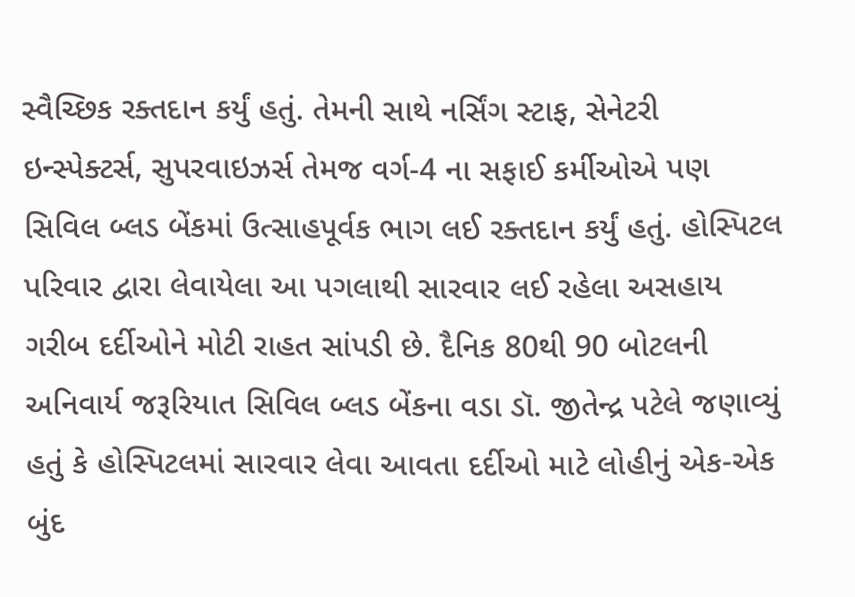સ્વૈચ્છિક રક્તદાન કર્યું હતું. તેમની સાથે નર્સિંગ સ્ટાફ, સેનેટરી ઇન્સ્પેક્ટર્સ, સુપરવાઇઝર્સ તેમજ વર્ગ-4 ના સફાઈ કર્મીઓએ પણ સિવિલ બ્લડ બેંકમાં ઉત્સાહપૂર્વક ભાગ લઈ રક્તદાન કર્યું હતું. હોસ્પિટલ પરિવાર દ્વારા લેવાયેલા આ પગલાથી સારવાર લઈ રહેલા અસહાય ગરીબ દર્દીઓને મોટી રાહત સાંપડી છે. દૈનિક 80થી 90 બોટલની અનિવાર્ય જરૂરિયાત સિવિલ બ્લડ બેંકના વડા ડૉ. જીતેન્દ્ર પટેલે જણાવ્યું હતું કે હોસ્પિટલમાં સારવાર લેવા આવતા દર્દીઓ માટે લોહીનું એક-એક બુંદ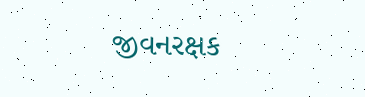જીવનરક્ષક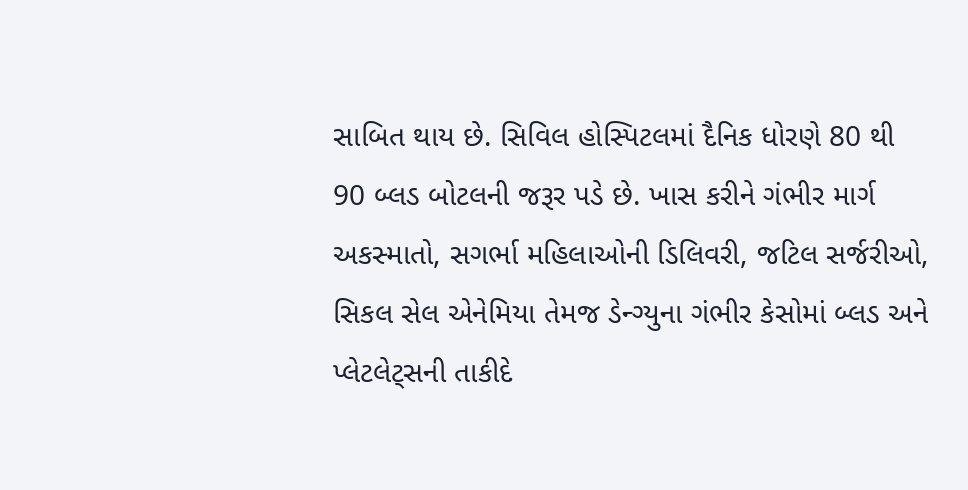સાબિત થાય છે. સિવિલ હોસ્પિટલમાં દૈનિક ધોરણે 80 થી 90 બ્લડ બોટલની જરૂર પડે છે. ખાસ કરીને ગંભીર માર્ગ અકસ્માતો, સગર્ભા મહિલાઓની ડિલિવરી, જટિલ સર્જરીઓ, સિકલ સેલ એનેમિયા તેમજ ડેન્ગ્યુના ગંભીર કેસોમાં બ્લડ અને પ્લેટલેટ્સની તાકીદે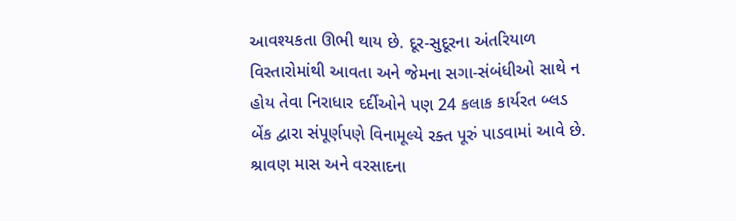આવશ્યકતા ઊભી થાય છે. દૂર-સુદૂરના અંતરિયાળ વિસ્તારોમાંથી આવતા અને જેમના સગા-સંબંધીઓ સાથે ન હોય તેવા નિરાધાર દર્દીઓને પણ 24 કલાક કાર્યરત બ્લડ બેંક દ્વારા સંપૂર્ણપણે વિનામૂલ્યે રક્ત પૂરું પાડવામાં આવે છે. શ્રાવણ માસ અને વરસાદના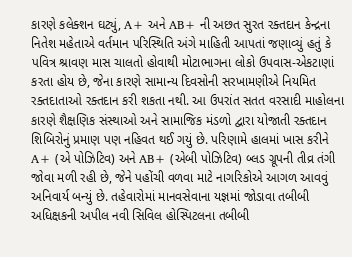કારણે કલેક્શન ઘટ્યું, A+ અને AB+ ની અછત સુરત રક્તદાન કેન્દ્રના નિતેશ મહેતાએ વર્તમાન પરિસ્થિતિ અંગે માહિતી આપતાં જણાવ્યું હતું કે પવિત્ર શ્રાવણ માસ ચાલતો હોવાથી મોટાભાગના લોકો ઉપવાસ-એકટાણાં કરતા હોય છે, જેના કારણે સામાન્ય દિવસોની સરખામણીએ નિયમિત રક્તદાતાઓ રક્તદાન કરી શકતા નથી. આ ઉપરાંત સતત વરસાદી માહોલના કારણે શૈક્ષણિક સંસ્થાઓ અને સામાજિક મંડળો દ્વારા યોજાતી રક્તદાન શિબિરોનું પ્રમાણ પણ નહિવત થઈ ગયું છે. પરિણામે હાલમાં ખાસ કરીને A+ (એ પોઝિટિવ) અને AB+ (એબી પોઝિટિવ) બ્લડ ગ્રૂપની તીવ્ર તંગી જોવા મળી રહી છે, જેને પહોંચી વળવા માટે નાગરિકોએ આગળ આવવું અનિવાર્ય બન્યું છે. તહેવારોમાં માનવસેવાના યજ્ઞમાં જોડાવા તબીબી અધિક્ષકની અપીલ નવી સિવિલ હોસ્પિટલના તબીબી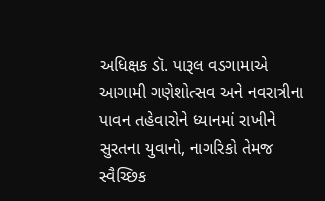અધિક્ષક ડૉ. પારૂલ વડગામાએ આગામી ગણેશોત્સવ અને નવરાત્રીના પાવન તહેવારોને ધ્યાનમાં રાખીને સુરતના યુવાનો, નાગરિકો તેમજ સ્વૈચ્છિક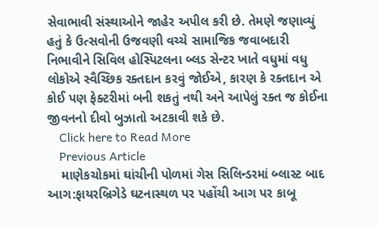સેવાભાવી સંસ્થાઓને જાહેર અપીલ કરી છે. તેમણે જણાવ્યું હતું કે ઉત્સવોની ઉજવણી વચ્ચે સામાજિક જવાબદારી નિભાવીને સિવિલ હોસ્પિટલના બ્લડ સેન્ટર ખાતે વધુમાં વધુ લોકોએ સ્વૈચ્છિક રક્તદાન કરવું જોઈએ, કારણ કે રક્તદાન એ કોઈ પણ ફેક્ટરીમાં બની શકતું નથી અને આપેલું રક્ત જ કોઈના જીવનનો દીવો બુઝાતો અટકાવી શકે છે.
    Click here to Read More
    Previous Article
    માણેકચોકમાં ઘાંચીની પોળમાં ગેસ સિલિન્ડરમાં બ્લાસ્ટ બાદ આગ:ફાયરબ્રિગેડે ઘટનાસ્થળ પર પહોંચી આગ પર કાબૂ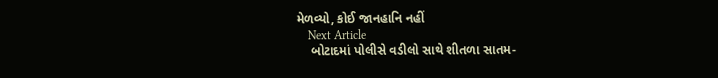મેળવ્યો, કોઈ જાનહાનિ નહીં
    Next Article
    બોટાદમાં પોલીસે વડીલો સાથે શીતળા સાતમ-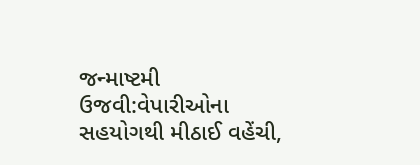જન્માષ્ટમી ઉજવી:વેપારીઓના સહયોગથી મીઠાઈ વહેંચી,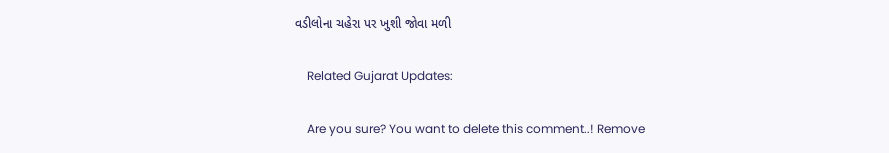વડીલોના ચહેરા પર ખુશી જોવા મળી

    Related Gujarat Updates:

    Are you sure? You want to delete this comment..! Remove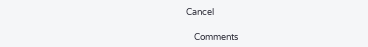Cancel

    Comments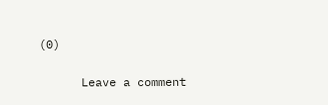(0)

      Leave a comment